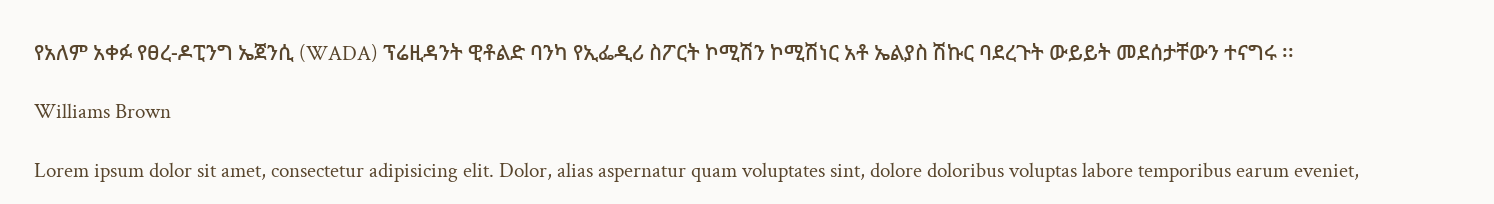የአለም አቀፉ የፀረ-ዶፒንግ ኤጀንሲ (WADA) ፕሬዚዳንት ዊቶልድ ባንካ የኢፌዲሪ ስፖርት ኮሚሽን ኮሚሽነር አቶ ኤልያስ ሽኩር ባደረጉት ውይይት መደሰታቸውን ተናግሩ ፡፡

Williams Brown

Lorem ipsum dolor sit amet, consectetur adipisicing elit. Dolor, alias aspernatur quam voluptates sint, dolore doloribus voluptas labore temporibus earum eveniet,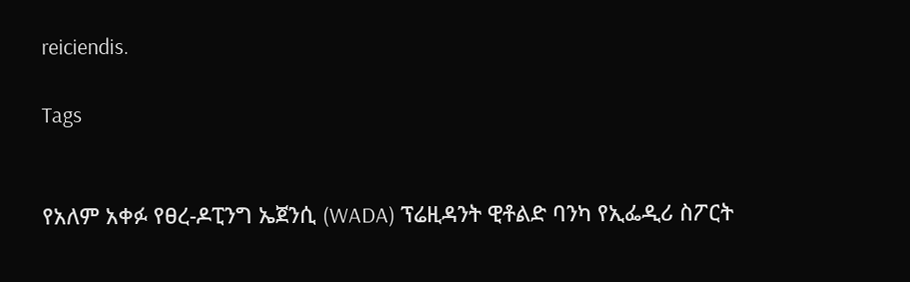reiciendis.

Tags


የአለም አቀፉ የፀረ-ዶፒንግ ኤጀንሲ (WADA) ፕሬዚዳንት ዊቶልድ ባንካ የኢፌዲሪ ስፖርት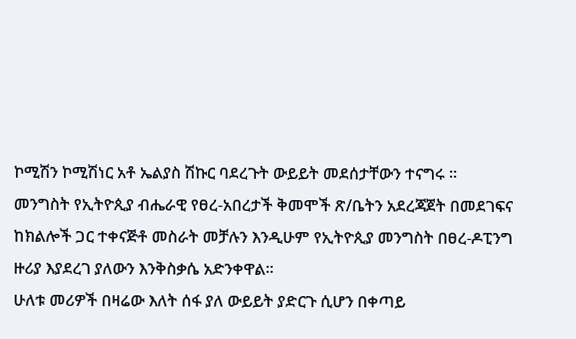ኮሚሽን ኮሚሽነር አቶ ኤልያስ ሽኩር ባደረጉት ውይይት መደሰታቸውን ተናግሩ ፡፡
መንግስት የኢትዮጲያ ብሔራዊ የፀረ-አበረታች ቅመሞች ጽ/ቤትን አደረጃጀት በመደገፍና ከክልሎች ጋር ተቀናጅቶ መስራት መቻሉን እንዲሁም የኢትዮጲያ መንግስት በፀረ-ዶፒንግ ዙሪያ እያደረገ ያለውን እንቅስቃሴ አድንቀዋል፡፡
ሁለቱ መሪዎች በዛሬው እለት ሰፋ ያለ ውይይት ያድርጉ ሲሆን በቀጣይ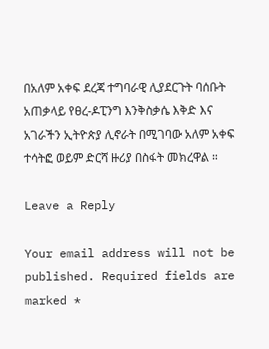በአለም አቀፍ ደረጃ ተግባራዊ ሊያደርጉት ባሰቡት አጠቃላይ የፀረ-ዶፒንግ እንቅስቃሴ እቅድ እና አገራችን ኢትዮጵያ ሊኖራት በሚገባው አለም አቀፍ ተሳትፎ ወይም ድርሻ ዙሪያ በስፋት መክረዋል ።

Leave a Reply

Your email address will not be published. Required fields are marked *